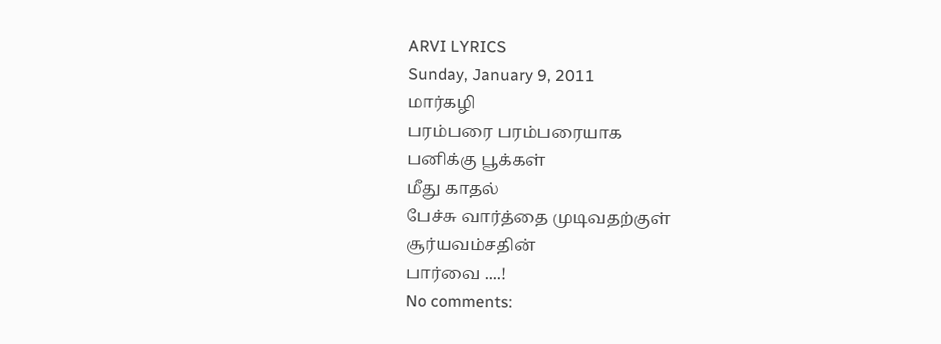ARVI LYRICS
Sunday, January 9, 2011
மார்கழி
பரம்பரை பரம்பரையாக
பனிக்கு பூக்கள்
மீது காதல்
பேச்சு வார்த்தை முடிவதற்குள்
சூர்யவம்சதின்
பார்வை ....!
No comments: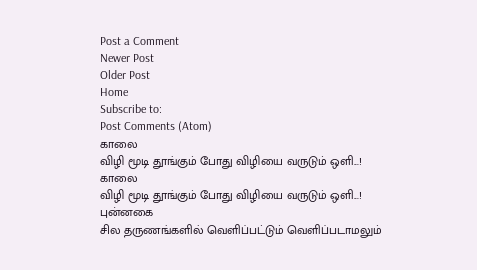Post a Comment
Newer Post
Older Post
Home
Subscribe to:
Post Comments (Atom)
காலை
விழி மூடி தூங்கும் போது விழியை வருடும் ஒளி...!
காலை
விழி மூடி தூங்கும் போது விழியை வருடும் ஒளி...!
புன்னகை
சில தருணங்களில் வெளிப்பட்டும் வெளிப்படாமலும்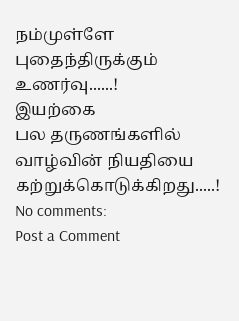நம்முள்ளே புதைந்திருக்கும் உணர்வு......!
இயற்கை
பல தருணங்களில் வாழ்வின் நியதியை கற்றுக்கொடுக்கிறது.....!
No comments:
Post a Comment